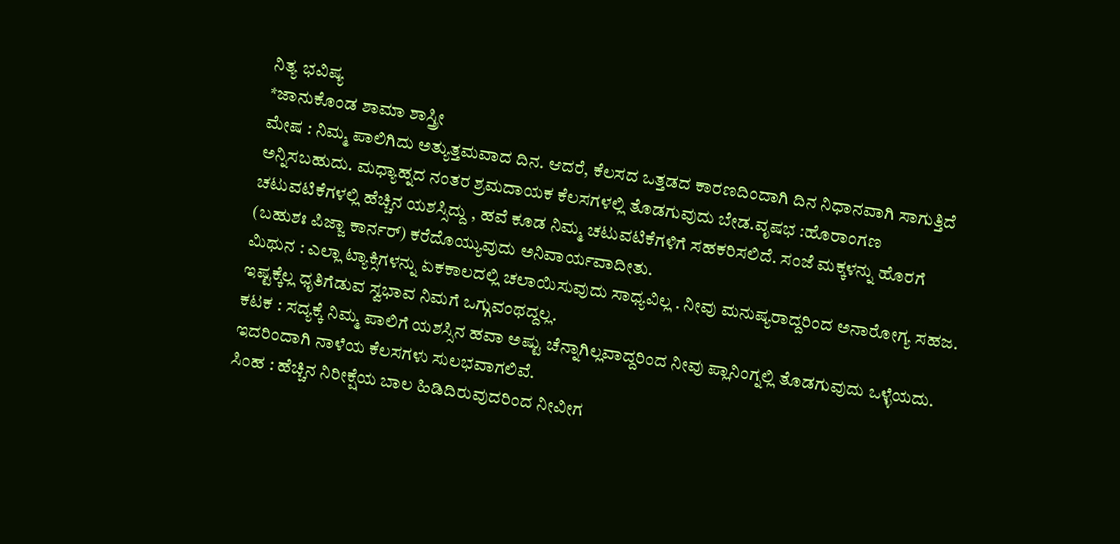ನಿತ್ಯ ಭವಿಷ್ಯ
*ಜಾನುಕೊಂಡ ಶಾಮಾ ಶಾಸ್ತ್ರೀ
ಮೇಷ : ನಿಮ್ಮ ಪಾಲಿಗಿದು ಅತ್ಯುತ್ತಮವಾದ ದಿನ. ಆದರೆ, ಕೆಲಸದ ಒತ್ತಡದ ಕಾರಣದಿಂದಾಗಿ ದಿನ ನಿಧಾನವಾಗಿ ಸಾಗುತ್ತಿದೆ ಅನ್ನಿಸಬಹುದು. ಮಧ್ಯಾಹ್ನದ ನಂತರ ಶ್ರಮದಾಯಕ ಕೆಲಸಗಳಲ್ಲಿ ತೊಡಗುವುದು ಬೇಡ.ವೃಷಭ :ಹೊರಾಂಗಣ ಚಟುವಟಿಕೆಗಳಲ್ಲಿ ಹೆಚ್ಚಿನ ಯಶಸ್ಸಿದ್ದು , ಹವೆ ಕೂಡ ನಿಮ್ಮ ಚಟುವಟಿಕೆಗಳಿಗೆ ಸಹಕರಿಸಲಿದೆ. ಸಂಜೆ ಮಕ್ಕಳನ್ನು ಹೊರಗೆ (ಬಹುಶಃ ಪಿಜ್ಜಾ ಕಾರ್ನರ್) ಕರೆದೊಯ್ಯುವುದು ಅನಿವಾರ್ಯವಾದೀತು.
ಮಿಥುನ : ಎಲ್ಲಾ ಟ್ಯಾಕ್ಸಿಗಳನ್ನು ಏಕಕಾಲದಲ್ಲಿ ಚಲಾಯಿಸುವುದು ಸಾಧ್ಯವಿಲ್ಲ . ನೀವು ಮನುಷ್ಯರಾದ್ದರಿಂದ ಅನಾರೋಗ್ಯ ಸಹಜ. ಇಷ್ಟಕ್ಕೆಲ್ಲ ಧೃತಿಗೆಡುವ ಸ್ವಭಾವ ನಿಮಗೆ ಒಗ್ಗುವಂಥದ್ದಲ್ಲ.
ಕಟಕ : ಸದ್ಯಕ್ಕೆ ನಿಮ್ಮ ಪಾಲಿಗೆ ಯಶಸ್ಸಿನ ಹವಾ ಅಷ್ಟು ಚೆನ್ನಾಗಿಲ್ಲವಾದ್ದರಿಂದ ನೀವು ಪ್ಲಾನಿಂಗ್ನಲ್ಲಿ ತೊಡಗುವುದು ಒಳ್ಳೆಯದು. ಇದರಿಂದಾಗಿ ನಾಳೆಯ ಕೆಲಸಗಳು ಸುಲಭವಾಗಲಿವೆ.
ಸಿಂಹ : ಹೆಚ್ಚಿನ ನಿರೀಕ್ಷೆಯ ಬಾಲ ಹಿಡಿದಿರುವುದರಿಂದ ನೀವೀಗ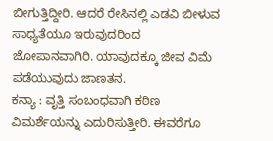ಬೀಗುತ್ತಿದ್ದೀರಿ. ಆದರೆ ರೇಸಿನಲ್ಲಿ ಎಡವಿ ಬೀಳುವ ಸಾಧ್ಯತೆಯೂ ಇರುವುದರಿಂದ ಜೋಪಾನವಾಗಿರಿ. ಯಾವುದಕ್ಕೂ ಜೀವ ವಿಮೆ ಪಡೆಯುವುದು ಜಾಣತನ.
ಕನ್ಯಾ : ವೃತ್ತಿ ಸಂಬಂಧವಾಗಿ ಕಠಿಣ ವಿಮರ್ಶೆಯನ್ನು ಎದುರಿಸುತ್ತೀರಿ. ಈವರೆಗೂ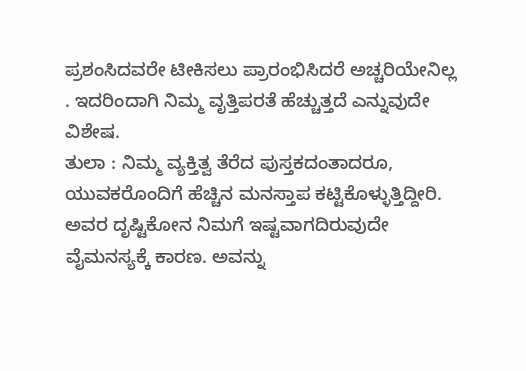ಪ್ರಶಂಸಿದವರೇ ಟೀಕಿಸಲು ಪ್ರಾರಂಭಿಸಿದರೆ ಅಚ್ಚರಿಯೇನಿಲ್ಲ . ಇದರಿಂದಾಗಿ ನಿಮ್ಮ ವೃತ್ತಿಪರತೆ ಹೆಚ್ಚುತ್ತದೆ ಎನ್ನುವುದೇ ವಿಶೇಷ.
ತುಲಾ : ನಿಮ್ಮ ವ್ಯಕ್ತಿತ್ವ ತೆರೆದ ಪುಸ್ತಕದಂತಾದರೂ, ಯುವಕರೊಂದಿಗೆ ಹೆಚ್ಚಿನ ಮನಸ್ತಾಪ ಕಟ್ಟಿಕೊಳ್ಳುತ್ತಿದ್ದೀರಿ. ಅವರ ದೃಷ್ಟಿಕೋನ ನಿಮಗೆ ಇಷ್ಟವಾಗದಿರುವುದೇ ವೈಮನಸ್ಯಕ್ಕೆ ಕಾರಣ. ಅವನ್ನು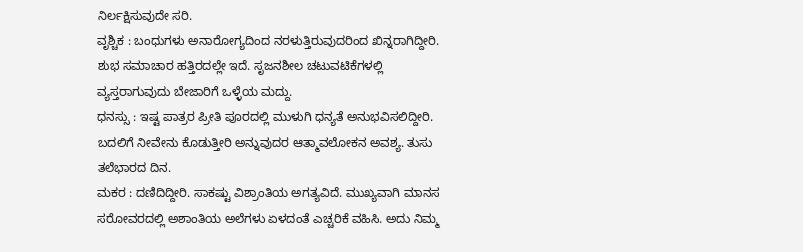ನಿರ್ಲಕ್ಷಿಸುವುದೇ ಸರಿ.
ವೃಶ್ಚಿಕ : ಬಂಧುಗಳು ಅನಾರೋಗ್ಯದಿಂದ ನರಳುತ್ತಿರುವುದರಿಂದ ಖಿನ್ನರಾಗಿದ್ದೀರಿ. ಶುಭ ಸಮಾಚಾರ ಹತ್ತಿರದಲ್ಲೇ ಇದೆ. ಸೃಜನಶೀಲ ಚಟುವಟಿಕೆಗಳಲ್ಲಿ ವ್ಯಸ್ತರಾಗುವುದು ಬೇಜಾರಿಗೆ ಒಳ್ಳೆಯ ಮದ್ದು.
ಧನಸ್ಸು : ಇಷ್ಟ ಪಾತ್ರರ ಪ್ರೀತಿ ಪೂರದಲ್ಲಿ ಮುಳುಗಿ ಧನ್ಯತೆ ಅನುಭವಿಸಲಿದ್ದೀರಿ. ಬದಲಿಗೆ ನೀವೇನು ಕೊಡುತ್ತೀರಿ ಅನ್ನುವುದರ ಆತ್ಮಾವಲೋಕನ ಅವಶ್ಯ. ತುಸು ತಲೆಭಾರದ ದಿನ.
ಮಕರ : ದಣಿದಿದ್ದೀರಿ. ಸಾಕಷ್ಟು ವಿಶ್ರಾಂತಿಯ ಅಗತ್ಯವಿದೆ. ಮುಖ್ಯವಾಗಿ ಮಾನಸ ಸರೋವರದಲ್ಲಿ ಅಶಾಂತಿಯ ಅಲೆಗಳು ಏಳದಂತೆ ಎಚ್ಚರಿಕೆ ವಹಿಸಿ. ಅದು ನಿಮ್ಮ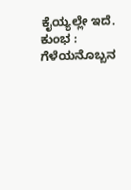ಕೈಯ್ಯಲ್ಲೇ ಇದೆ.
ಕುಂಭ : ಗೆಳೆಯನೊಬ್ಬನ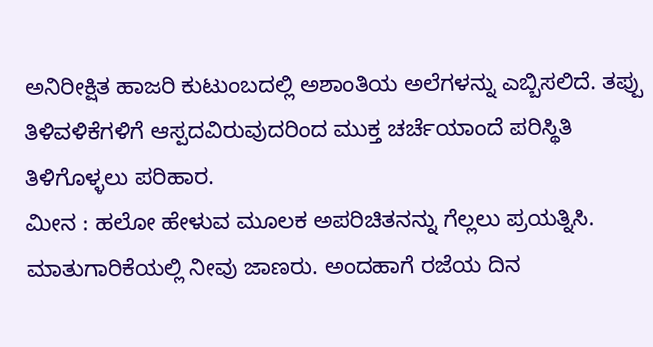ಅನಿರೀಕ್ಷಿತ ಹಾಜರಿ ಕುಟುಂಬದಲ್ಲಿ ಅಶಾಂತಿಯ ಅಲೆಗಳನ್ನು ಎಬ್ಬಿಸಲಿದೆ. ತಪ್ಪು ತಿಳಿವಳಿಕೆಗಳಿಗೆ ಆಸ್ಪದವಿರುವುದರಿಂದ ಮುಕ್ತ ಚರ್ಚೆಯಾಂದೆ ಪರಿಸ್ಥಿತಿ ತಿಳಿಗೊಳ್ಳಲು ಪರಿಹಾರ.
ಮೀನ : ಹಲೋ ಹೇಳುವ ಮೂಲಕ ಅಪರಿಚಿತನನ್ನು ಗೆಲ್ಲಲು ಪ್ರಯತ್ನಿಸಿ. ಮಾತುಗಾರಿಕೆಯಲ್ಲಿ ನೀವು ಜಾಣರು. ಅಂದಹಾಗೆ ರಜೆಯ ದಿನ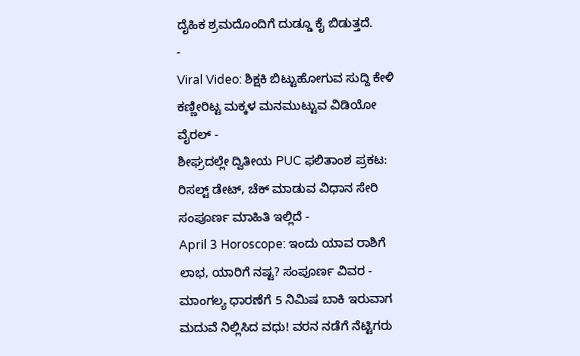ದೈಹಿಕ ಶ್ರಮದೊಂದಿಗೆ ದುಡ್ಡೂ ಕೈ ಬಿಡುತ್ತದೆ.
-
Viral Video: ಶಿಕ್ಷಕಿ ಬಿಟ್ಟುಹೋಗುವ ಸುದ್ದಿ ಕೇಳಿ ಕಣ್ಣೀರಿಟ್ಟ ಮಕ್ಕಳ ಮನಮುಟ್ಟುವ ವಿಡಿಯೋ ವೈರಲ್ -
ಶೀಘ್ರದಲ್ಲೇ ದ್ವಿತೀಯ PUC ಫಲಿತಾಂಶ ಪ್ರಕಟ: ರಿಸಲ್ಟ್ ಡೇಟ್, ಚೆಕ್ ಮಾಡುವ ವಿಧಾನ ಸೇರಿ ಸಂಪೂರ್ಣ ಮಾಹಿತಿ ಇಲ್ಲಿದೆ -
April 3 Horoscope: ಇಂದು ಯಾವ ರಾಶಿಗೆ ಲಾಭ, ಯಾರಿಗೆ ನಷ್ಟ? ಸಂಪೂರ್ಣ ವಿವರ -
ಮಾಂಗಲ್ಯ ಧಾರಣೆಗೆ 5 ನಿಮಿಷ ಬಾಕಿ ಇರುವಾಗ ಮದುವೆ ನಿಲ್ಲಿಸಿದ ವಧು! ವರನ ನಡೆಗೆ ನೆಟ್ಟಿಗರು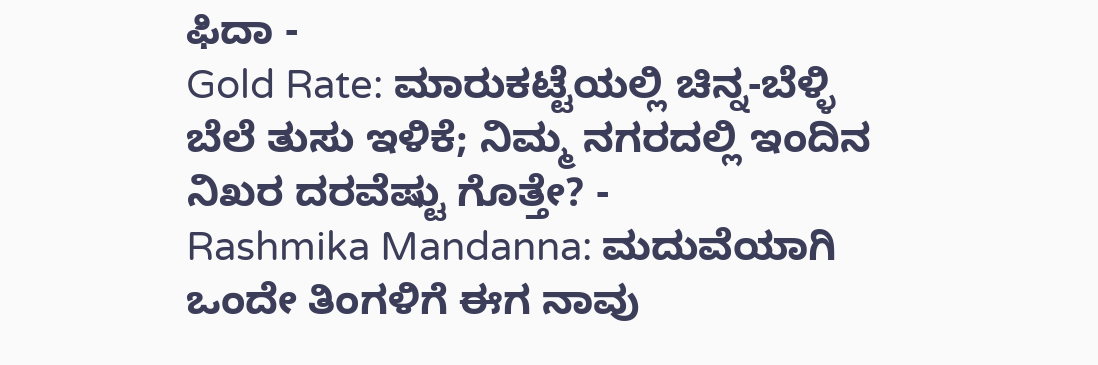ಫಿದಾ -
Gold Rate: ಮಾರುಕಟ್ಟೆಯಲ್ಲಿ ಚಿನ್ನ-ಬೆಳ್ಳಿ ಬೆಲೆ ತುಸು ಇಳಿಕೆ; ನಿಮ್ಮ ನಗರದಲ್ಲಿ ಇಂದಿನ ನಿಖರ ದರವೆಷ್ಟು ಗೊತ್ತೇ? -
Rashmika Mandanna: ಮದುವೆಯಾಗಿ ಒಂದೇ ತಿಂಗಳಿಗೆ ಈಗ ನಾವು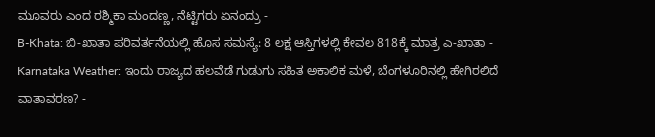ಮೂವರು ಎಂದ ರಶ್ಮಿಕಾ ಮಂದಣ್ಣ, ನೆಟ್ಟಿಗರು ಏನಂದ್ರು -
B-Khata: ಬಿ-ಖಾತಾ ಪರಿವರ್ತನೆಯಲ್ಲಿ ಹೊಸ ಸಮಸ್ಯೆ: 8 ಲಕ್ಷ ಆಸ್ತಿಗಳಲ್ಲಿ ಕೇವಲ 818ಕ್ಕೆ ಮಾತ್ರ ಎ-ಖಾತಾ -
Karnataka Weather: ಇಂದು ರಾಜ್ಯದ ಹಲವೆಡೆ ಗುಡುಗು ಸಹಿತ ಅಕಾಲಿಕ ಮಳೆ, ಬೆಂಗಳೂರಿನಲ್ಲಿ ಹೇಗಿರಲಿದೆ ವಾತಾವರಣ? -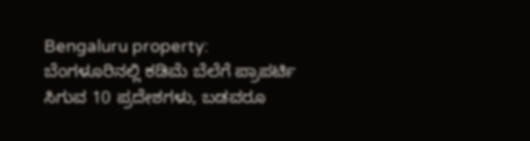Bengaluru property: ಬೆಂಗಳೂರಿನಲ್ಲಿ ಕಡಿಮೆ ಬೆಲೆಗೆ ಪ್ರಾಪರ್ಟಿ ಸಿಗುವ 10 ಪ್ರದೇಶಗಳು, ಬಡವರೂ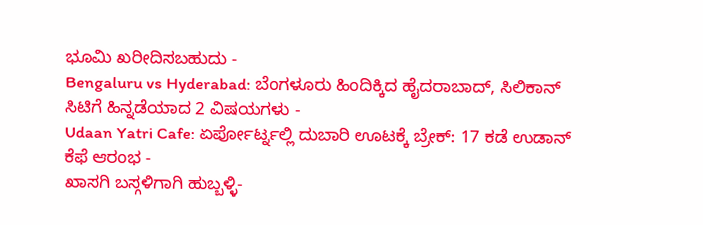ಭೂಮಿ ಖರೀದಿಸಬಹುದು -
Bengaluru vs Hyderabad: ಬೆಂಗಳೂರು ಹಿಂದಿಕ್ಕಿದ ಹೈದರಾಬಾದ್, ಸಿಲಿಕಾನ್ ಸಿಟಿಗೆ ಹಿನ್ನಡೆಯಾದ 2 ವಿಷಯಗಳು -
Udaan Yatri Cafe: ಏರ್ಪೋರ್ಟ್ನಲ್ಲಿ ದುಬಾರಿ ಊಟಕ್ಕೆ ಬ್ರೇಕ್: 17 ಕಡೆ ಉಡಾನ್ ಕೆಫೆ ಆರಂಭ -
ಖಾಸಗಿ ಬಸ್ಗಳಿಗಾಗಿ ಹುಬ್ಬಳ್ಳಿ-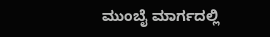ಮುಂಬೈ ಮಾರ್ಗದಲ್ಲಿ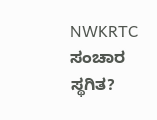NWKRTC ಸಂಚಾರ ಸ್ಥಗಿತ?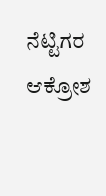ನೆಟ್ಟಿಗರ ಆಕ್ರೋಶ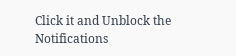Click it and Unblock the Notifications